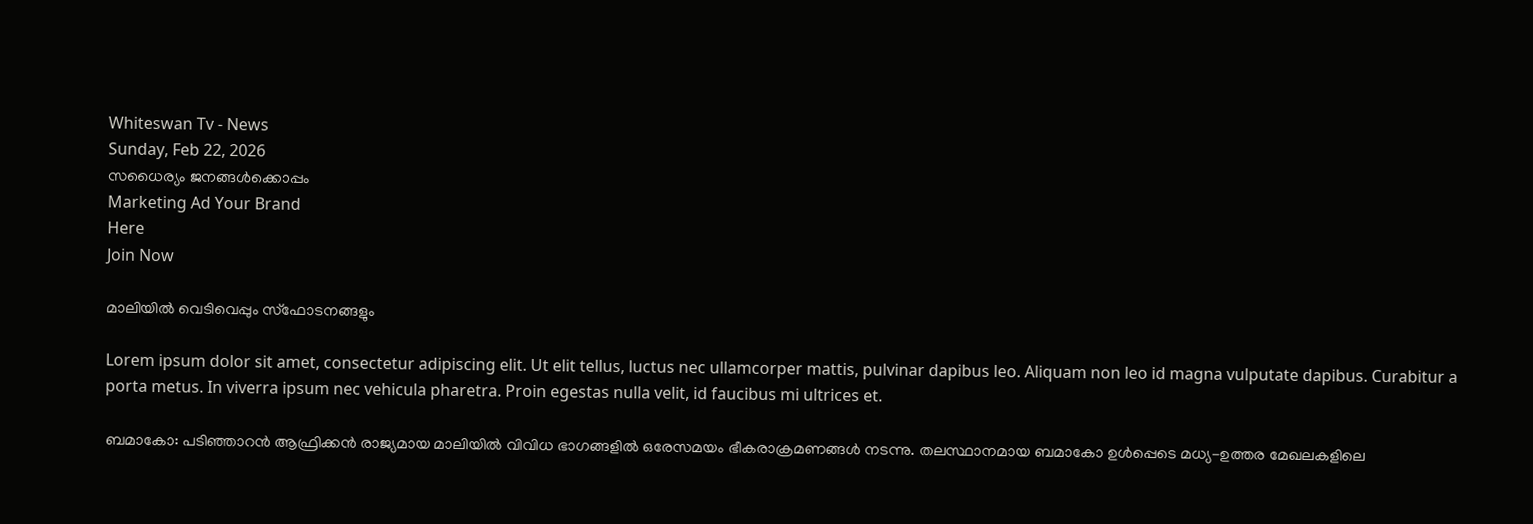Whiteswan Tv - News
Sunday, Feb 22, 2026
സധൈര്യം ജനങ്ങൾക്കൊപ്പം
Marketing Ad Your Brand
Here
Join Now

മാലിയിൽ വെടിവെപ്പും സ്‌ഫോടനങ്ങളും

Lorem ipsum dolor sit amet, consectetur adipiscing elit. Ut elit tellus, luctus nec ullamcorper mattis, pulvinar dapibus leo. Aliquam non leo id magna vulputate dapibus. Curabitur a porta metus. In viverra ipsum nec vehicula pharetra. Proin egestas nulla velit, id faucibus mi ultrices et.

ബമാകോ: പടിഞ്ഞാറൻ ആഫ്രിക്കൻ രാജ്യമായ മാലിയിൽ വിവിധ ഭാഗങ്ങളിൽ ഒരേസമയം ഭീകരാക്രമണങ്ങൾ നടന്നു. തലസ്ഥാനമായ ബമാകോ ഉൾപ്പെടെ മധ്യ-ഉത്തര മേഖലകളിലെ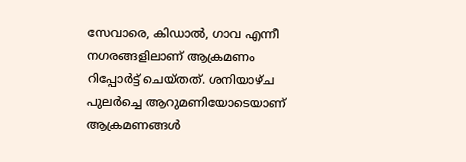സേവാരെ, കിഡാൽ, ഗാവ എന്നീ നഗരങ്ങളിലാണ് ആക്രമണം റിപ്പോർട്ട് ചെയ്തത്. ശനിയാഴ്ച പുലർച്ചെ ആറുമണിയോടെയാണ് ആക്രമണങ്ങൾ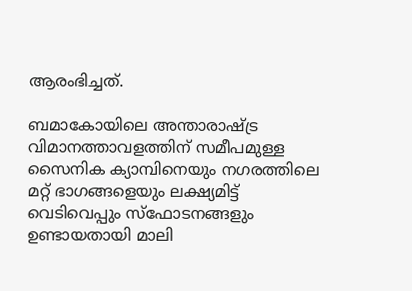ആരംഭിച്ചത്.

ബമാകോയിലെ അന്താരാഷ്ട്ര വിമാനത്താവളത്തിന് സമീപമുള്ള സൈനിക ക്യാമ്പിനെയും നഗരത്തിലെ മറ്റ് ഭാഗങ്ങളെയും ലക്ഷ്യമിട്ട് വെടിവെപ്പും സ്‌ഫോടനങ്ങളും ഉണ്ടായതായി മാലി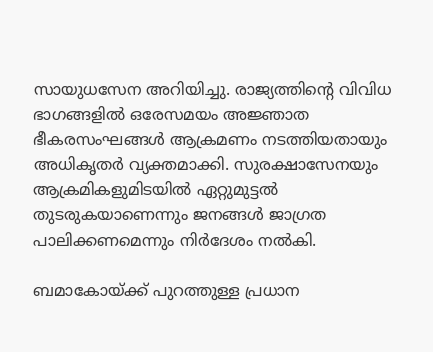സായുധസേന അറിയിച്ചു. രാജ്യത്തിന്റെ വിവിധ ഭാഗങ്ങളിൽ ഒരേസമയം അജ്ഞാത ഭീകരസംഘങ്ങൾ ആക്രമണം നടത്തിയതായും അധികൃതർ വ്യക്തമാക്കി. സുരക്ഷാസേനയും ആക്രമികളുമിടയിൽ ഏറ്റുമുട്ടൽ തുടരുകയാണെന്നും ജനങ്ങൾ ജാഗ്രത പാലിക്കണമെന്നും നിർദേശം നൽകി.

ബമാകോയ്ക്ക് പുറത്തുള്ള പ്രധാന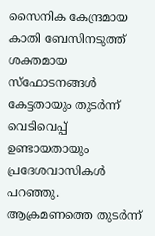സൈനിക കേന്ദ്രമായ കാതി ബേസിനടുത്ത് ശക്തമായ സ്‌ഫോടനങ്ങൾ കേട്ടതായും തുടർന്ന് വെടിവെപ്പ് ഉണ്ടായതായും പ്രദേശവാസികൾ പറഞ്ഞു. ആക്രമണത്തെ തുടർന്ന്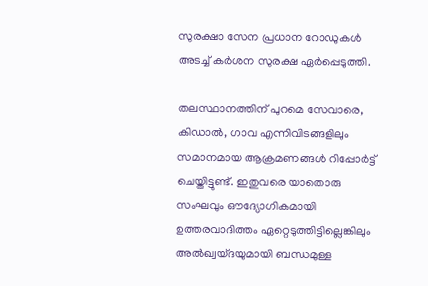സുരക്ഷാ സേന പ്രധാന റോഡുകൾ അടച്ച് കർശന സുരക്ഷ ഏർപ്പെടുത്തി.

തലസ്ഥാനത്തിന് പുറമെ സേവാരെ, കിഡാൽ, ഗാവ എന്നിവിടങ്ങളിലും സമാനമായ ആക്രമണങ്ങൾ റിപ്പോർട്ട് ചെയ്തിട്ടുണ്ട്. ഇതുവരെ യാതൊരു സംഘവും ഔദ്യോഗികമായി ഉത്തരവാദിത്തം ഏറ്റെടുത്തിട്ടില്ലെങ്കിലും അൽഖ്വയ്ദയുമായി ബന്ധമുള്ള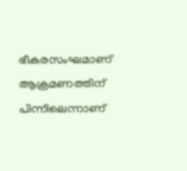ഭീകരസംഘമാണ് ആക്രമണത്തിന് പിന്നിലെന്നാണ്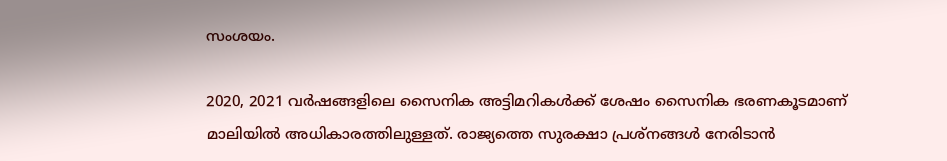സംശയം.

2020, 2021 വർഷങ്ങളിലെ സൈനിക അട്ടിമറികൾക്ക് ശേഷം സൈനിക ഭരണകൂടമാണ് മാലിയിൽ അധികാരത്തിലുള്ളത്. രാജ്യത്തെ സുരക്ഷാ പ്രശ്നങ്ങൾ നേരിടാൻ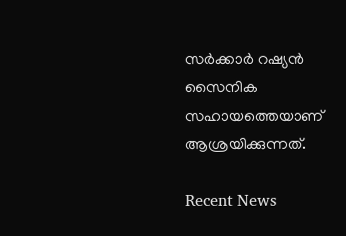സർക്കാർ റഷ്യൻ സൈനിക സഹായത്തെയാണ് ആശ്രയിക്കുന്നത്.

Recent News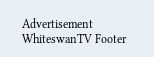Advertisement
WhiteswanTV Footer